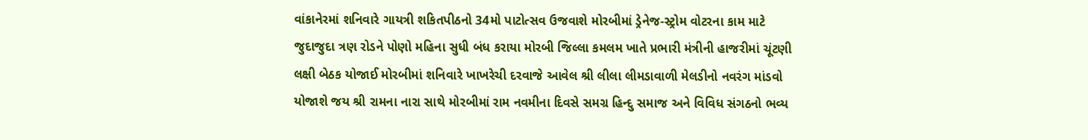વાંકાનેરમાં શનિવારે ગાયત્રી શકિતપીઠનો 34મો પાટોત્સવ ઉજવાશે મોરબીમાં ડ્રેનેજ-સ્ટ્રોમ વોટરના કામ માટે જુદાજુદા ત્રણ રોડને પોણો મહિના સુધી બંધ કરાયા મોરબી જિલ્લા કમલમ ખાતે પ્રભારી મંત્રીની હાજરીમાં ચૂંટણી લક્ષી બેઠક યોજાઈ મોરબીમાં શનિવારે ખાખરેચી દરવાજે આવેલ શ્રી લીલા લીમડાવાળી મેલડીનો નવરંગ માંડવો યોજાશે જય શ્રી રામના નારા સાથે મોરબીમાં રામ નવમીના દિવસે સમગ્ર હિન્દુ સમાજ અને વિવિધ સંગઠનો ભવ્ય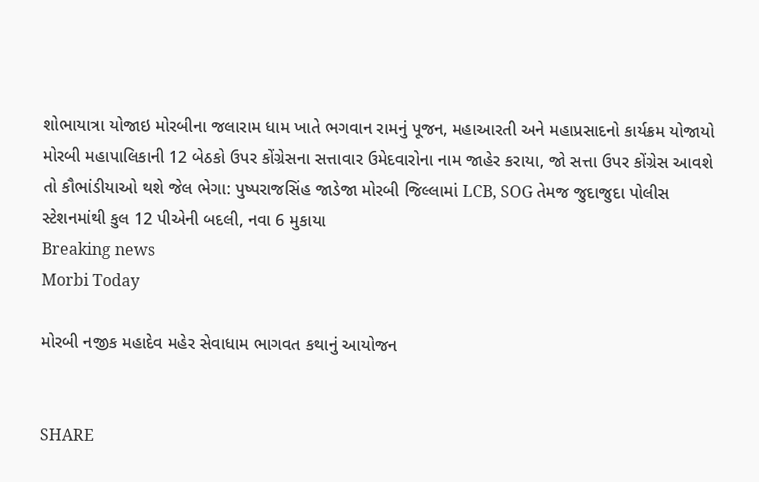શોભાયાત્રા યોજાઇ મોરબીના જલારામ ધામ ખાતે ભગવાન રામનું પૂજન, મહાઆરતી અને મહાપ્રસાદનો કાર્યક્રમ યોજાયો મોરબી મહાપાલિકાની 12 બેઠકો ઉપર કોંગ્રેસના સત્તાવાર ઉમેદવારોના નામ જાહેર કરાયા, જો સત્તા ઉપર કોંગ્રેસ આવશે તો કૌભાંડીયાઓ થશે જેલ ભેગા: પુષ્પરાજસિંહ જાડેજા મોરબી જિલ્લામાં LCB, SOG તેમજ જુદાજુદા પોલીસ સ્ટેશનમાંથી કુલ 12 પીએની બદલી, નવા 6 મુકાયા
Breaking news
Morbi Today

મોરબી નજીક મહાદેવ મહેર સેવાધામ ભાગવત કથાનું આયોજન


SHARE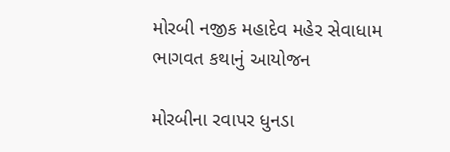મોરબી નજીક મહાદેવ મહેર સેવાધામ ભાગવત કથાનું આયોજન

મોરબીના રવાપર ધુનડા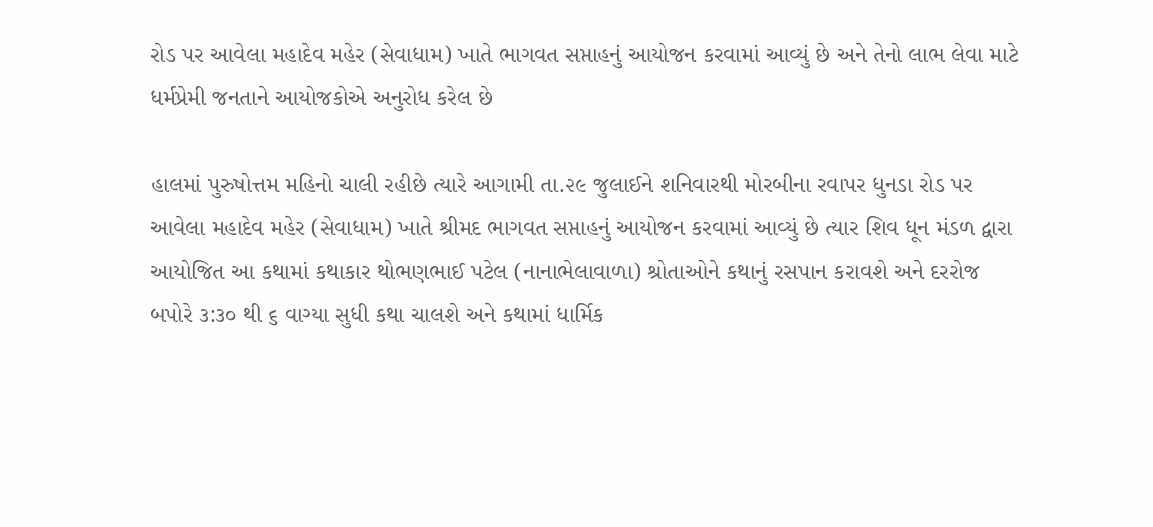રોડ પર આવેલા મહાદેવ મહેર (સેવાધામ) ખાતે ભાગવત સપ્તાહનું આયોજન કરવામાં આવ્યું છે અને તેનો લાભ લેવા માટે ધર્મપ્રેમી જનતાને આયોજકોએ અનુરોધ કરેલ છે

હાલમાં પુરુષોત્તમ મહિનો ચાલી રહીછે ત્યારે આગામી તા.૨૯ જુલાઈને શનિવારથી મોરબીના રવાપર ધુનડા રોડ પર આવેલા મહાદેવ મહેર (સેવાધામ) ખાતે શ્રીમદ ભાગવત સપ્તાહનું આયોજન કરવામાં આવ્યું છે ત્યાર શિવ ધૂન મંડળ દ્વારા આયોજિત આ કથામાં કથાકાર થોભણભાઈ પટેલ (નાનાભેલાવાળા) શ્રોતાઓને કથાનું રસપાન કરાવશે અને દરરોજ બપોરે ૩:૩૦ થી ૬ વાગ્યા સુધી કથા ચાલશે અને કથામાં ધાર્મિક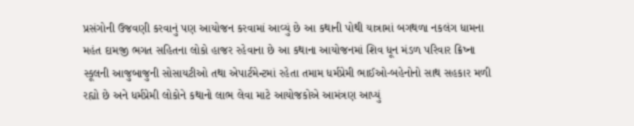પ્રસંગોની ઉજવણી કરવાનું પણ આયોજન કરવામાં આવ્યું છે આ કથાની પોથી યાત્રામાં બગથળા નકલંગ ધામના મહંત દામજી ભગત સહિતના લોકો હાજર રહેવાના છે આ કથાના આયોજનમાં શિવ ધૂન મંડળ પરિવાર ક્રિષ્ના સ્કૂલની આજુબાજુની સોસાયટીઓ તથા એપાર્ટમેન્ટમાં રહેતા તમામ ધર્મપ્રેમી ભાઈઓ-બહેનોનો સાથ સહકાર મળી રહ્યો છે અને ધર્મપ્રેમી લોકોને કથાનો લાભ લેવા માટે આયોજકોએ આમંત્રણ આપ્યું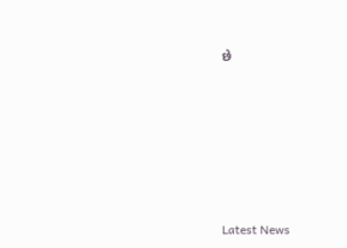છે






Latest News